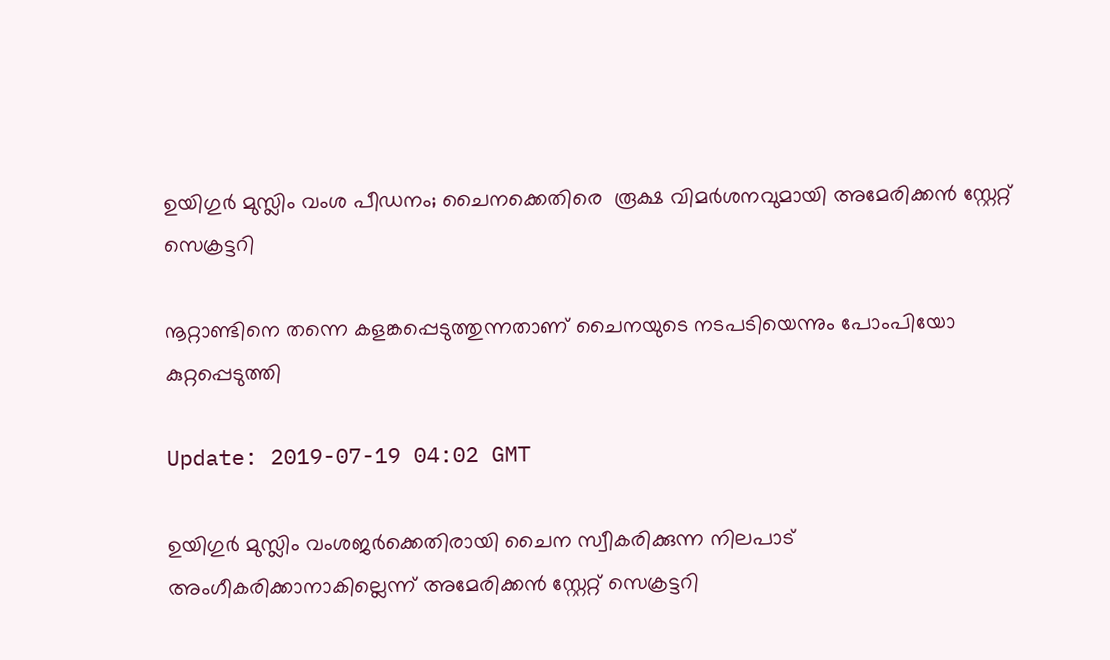ഉയിഗുർ മുസ്ലിം വംശ പീഡനം; ചൈനക്കെതിരെ  രൂക്ഷ വിമര്‍ശനവുമായി അമേരിക്കന്‍ സ്റ്റേറ്റ് സെക്രട്ടറി

നൂറ്റാണ്ടിനെ തന്നെ കളങ്കപ്പെടുത്തുന്നതാണ് ചൈനയുടെ നടപടിയെന്നും പോംപിയോ കുറ്റപ്പെടുത്തി

Update: 2019-07-19 04:02 GMT

ഉയിഗുർ മുസ്ലിം വംശജര്‍ക്കെതിരായി ചൈന സ്വീകരിക്കുന്ന നിലപാട് അംഗീകരിക്കാനാകില്ലെന്ന് അമേരിക്കന്‍ സ്റ്റേറ്റ് സെക്രട്ടറി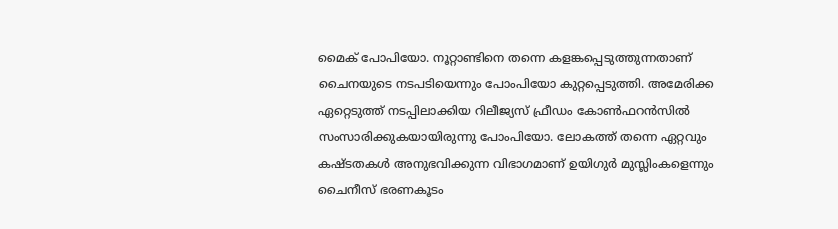മൈക് പോപിയോ. നൂറ്റാണ്ടിനെ തന്നെ കളങ്കപ്പെടുത്തുന്നതാണ് ചൈനയുടെ നടപടിയെന്നും പോംപിയോ കുറ്റപ്പെടുത്തി. അമേരിക്ക ഏറ്റെടുത്ത് നടപ്പിലാക്കിയ റിലീജ്യസ് ഫ്രീഡം കോണ്‍ഫറന്‍സില്‍ സംസാരിക്കുകയായിരുന്നു പോംപിയോ. ലോകത്ത് തന്നെ ഏറ്റവും കഷ്ടതകള്‍ അനുഭവിക്കുന്ന വിഭാഗമാണ് ഉയിഗുര്‍ മുസ്ലിംകളെന്നും ചൈനീസ് ഭരണകൂടം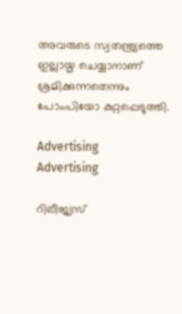അവരുടെ സ്വതന്ത്ര്യത്തെ ഇല്ലായ്മ ചെയ്യാനാണ് ശ്രമിക്കുന്നതെന്നും പോംപിയോ കുറ്റപ്പെടുത്തി.

Advertising
Advertising

റിലീജ്യസ്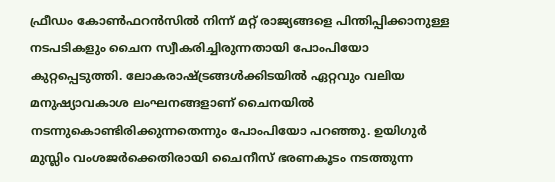ഫ്രീഡം കോണ്‍ഫറന്‍സില്‍ നിന്ന് മറ്റ് രാജ്യങ്ങളെ പിന്തിപ്പിക്കാനുള്ള നടപടികളും ചൈന സ്വീകരിച്ചിരുന്നതായി പോംപിയോ കുറ്റപ്പെടുത്തി. ലോകരാഷ്ട്രങ്ങള്‍ക്കിടയില്‍ ഏറ്റവും വലിയ മനുഷ്യാവകാശ ലംഘനങ്ങളാണ് ചൈനയില്‍ നടന്നുകൊണ്ടിരിക്കുന്നതെന്നും പോംപിയോ പറഞ്ഞു. ഉയിഗുര്‍ മുസ്ലിം വംശജര്‍ക്കെതിരായി ചൈനീസ് ഭരണകൂടം നടത്തുന്ന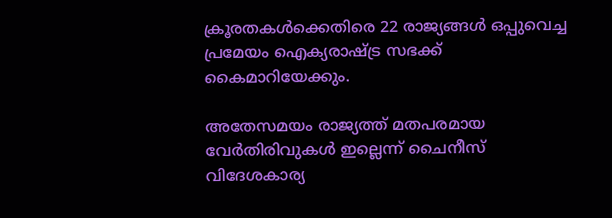ക്രൂരതകള്‍ക്കെതിരെ 22 രാജ്യങ്ങള്‍ ഒപ്പുവെച്ച പ്രമേയം ഐക്യരാഷ്ട്ര സഭക്ക് കൈമാറിയേക്കും.

അതേസമയം രാജ്യത്ത് മതപരമായ വേര്‍തിരിവുകള്‍ ഇല്ലെന്ന് ചൈനീസ് വിദേശകാര്യ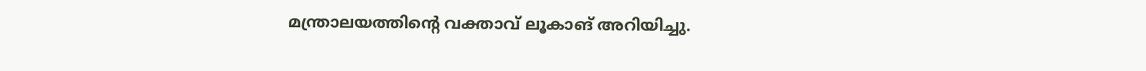മന്ത്രാലയത്തിന്റെ വക്താവ് ലൂകാങ് അറിയിച്ചു.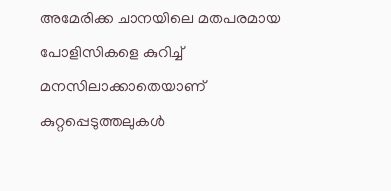അമേരിക്ക ചാനയിലെ മതപരമായ പോളിസികളെ കുറിച്ച് മനസിലാക്കാതെയാണ് കുറ്റപ്പെടുത്തലുകള്‍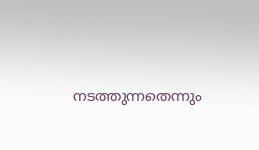നടത്തുന്നതെന്നും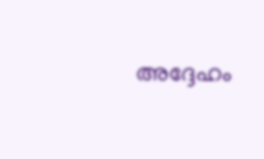അദ്ദേഹം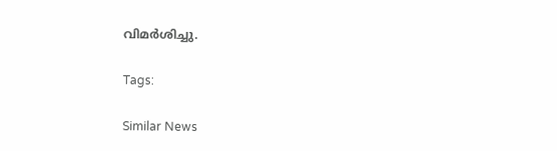വിമര്‍ശിച്ചു.

Tags:

Similar News